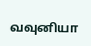வவுனியா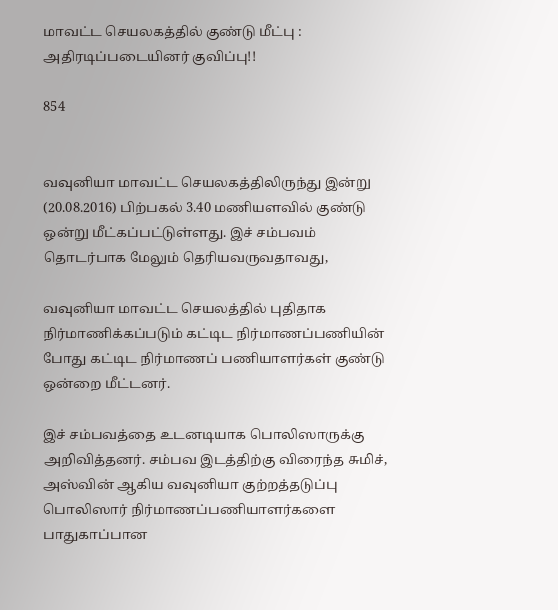மாவட்ட செயலகத்தில் குண்டு மீட்பு : அதிரடிப்படையினர் குவிப்பு!!

854


வவுனியா மாவட்ட செயலகத்திலிருந்து இன்று (20.08.2016) பிற்பகல் 3.40 மணியளவில் குண்டு ஒன்று மீட்கப்பட்டுள்ளது. இச் சம்பவம் தொடர்பாக மேலும் தெரியவருவதாவது,

வவுனியா மாவட்ட செயலத்தில் புதிதாக நிர்மாணிக்கப்படும் கட்டிட நிர்மாணப்பணியின் போது கட்டிட நிர்மாணப் பணியாளர்கள் குண்டு ஒன்றை மீட்டனர்.

இச் சம்பவத்தை உடனடியாக பொலிஸாருக்கு அறிவித்தனர். சம்பவ இடத்திற்கு விரைந்த சுமிச், அஸ்வின் ஆகிய வவுனியா குற்றத்தடுப்பு பொலிஸார் நிர்மாணப்பணியாளர்களை பாதுகாப்பான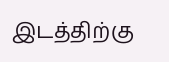இடத்திற்கு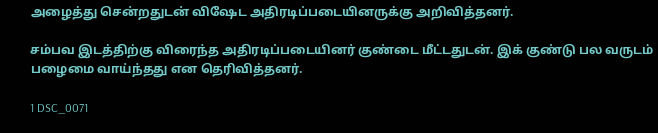அழைத்து சென்றதுடன் விஷேட அதிரடிப்படையினருக்கு அறிவித்தனர்.

சம்பவ இடத்திற்கு விரைந்த அதிரடிப்படையினர் குண்டை மீட்டதுடன். இக் குண்டு பல வருடம் பழைமை வாய்ந்தது என தெரிவித்தனர்.

1 DSC_0071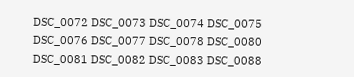DSC_0072 DSC_0073 DSC_0074 DSC_0075 DSC_0076 DSC_0077 DSC_0078 DSC_0080 DSC_0081 DSC_0082 DSC_0083 DSC_0088